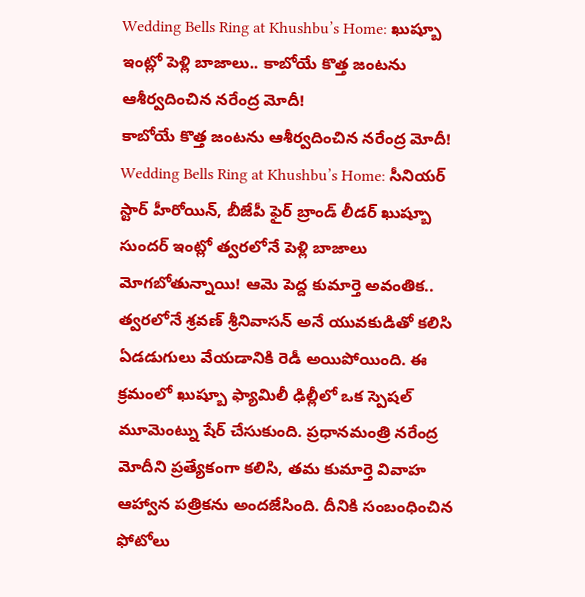Wedding Bells Ring at Khushbu’s Home: ఖుష్బూ ఇంట్లో పెళ్లి బాజాలు.. కాబోయే కొత్త జంటను ఆశీర్వదించిన నరేంద్ర మోదీ!
కాబోయే కొత్త జంటను ఆశీర్వదించిన నరేంద్ర మోదీ!
Wedding Bells Ring at Khushbu’s Home: సీనియర్ స్టార్ హీరోయిన్, బీజేపీ ఫైర్ బ్రాండ్ లీడర్ ఖుష్బూ సుందర్ ఇంట్లో త్వరలోనే పెళ్లి బాజాలు మోగబోతున్నాయి! ఆమె పెద్ద కుమార్తె అవంతిక.. త్వరలోనే శ్రవణ్ శ్రీనివాసన్ అనే యువకుడితో కలిసి ఏడడుగులు వేయడానికి రెడీ అయిపోయింది. ఈ క్రమంలో ఖుష్బూ ఫ్యామిలీ ఢిల్లీలో ఒక స్పెషల్ మూమెంట్ను షేర్ చేసుకుంది. ప్రధానమంత్రి నరేంద్ర మోదీని ప్రత్యేకంగా కలిసి, తమ కుమార్తె వివాహ ఆహ్వాన పత్రికను అందజేసింది. దీనికి సంబంధించిన ఫోటోలు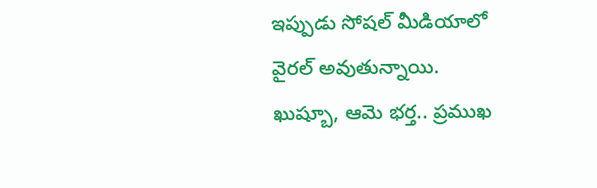ఇప్పుడు సోషల్ మీడియాలో వైరల్ అవుతున్నాయి.
ఖుష్బూ, ఆమె భర్త.. ప్రముఖ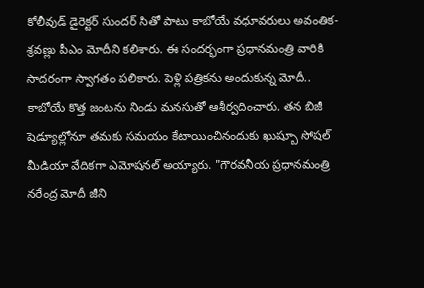కోలీవుడ్ డైరెక్టర్ సుందర్ సితో పాటు కాబోయే వధూవరులు అవంతిక-శ్రవణ్లు పీఎం మోదీని కలిశారు. ఈ సందర్భంగా ప్రధానమంత్రి వారికి సాదరంగా స్వాగతం పలికారు. పెళ్లి పత్రికను అందుకున్న మోదీ.. కాబోయే కొత్త జంటను నిండు మనసుతో ఆశీర్వదించారు. తన బిజీ షెడ్యూల్లోనూ తమకు సమయం కేటాయించినందుకు ఖుష్బూ సోషల్ మీడియా వేదికగా ఎమోషనల్ అయ్యారు. "గౌరవనీయ ప్రధానమంత్రి నరేంద్ర మోదీ జీని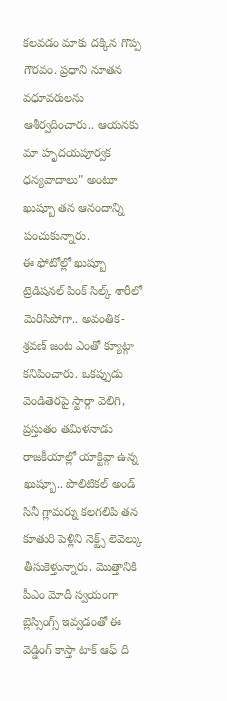కలవడం మాకు దక్కిన గొప్ప గౌరవం. ప్రధాని నూతన వధూవరులను ఆశీర్వదించారు.. ఆయనకు మా హృదయపూర్వక ధన్యవాదాలు" అంటూ ఖుష్బూ తన ఆనందాన్ని పంచుకున్నారు.
ఈ ఫోటోల్లో ఖుష్బూ ట్రెడిషనల్ పింక్ సిల్క్ శారీలో మెరిసిపోగా.. అవంతిక-శ్రవణ్ జంట ఎంతో క్యూట్గా కనిపించారు. ఒకప్పుడు వెండితెరపై స్టార్గా వెలిగి, ప్రస్తుతం తమిళనాడు రాజకీయాల్లో యాక్టివ్గా ఉన్న ఖుష్బూ.. పొలిటికల్ అండ్ సినీ గ్లామర్ను కలగలిపి తన కూతురి పెళ్లిని నెక్ట్స్ లెవెల్కు తీసుకెళ్తున్నారు. మొత్తానికి పీఎం మోదీ స్వయంగా బ్లెస్సింగ్స్ ఇవ్వడంతో ఈ వెడ్డింగ్ కాస్తా టాక్ ఆఫ్ ది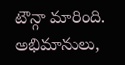టౌన్గా మారింది. అభిమానులు,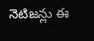నెటిజన్లు ఈ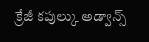క్రేజీ కపుల్కు అడ్వాన్స్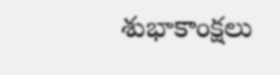శుభాకాంక్షలు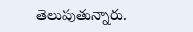తెలుపుతున్నారు.